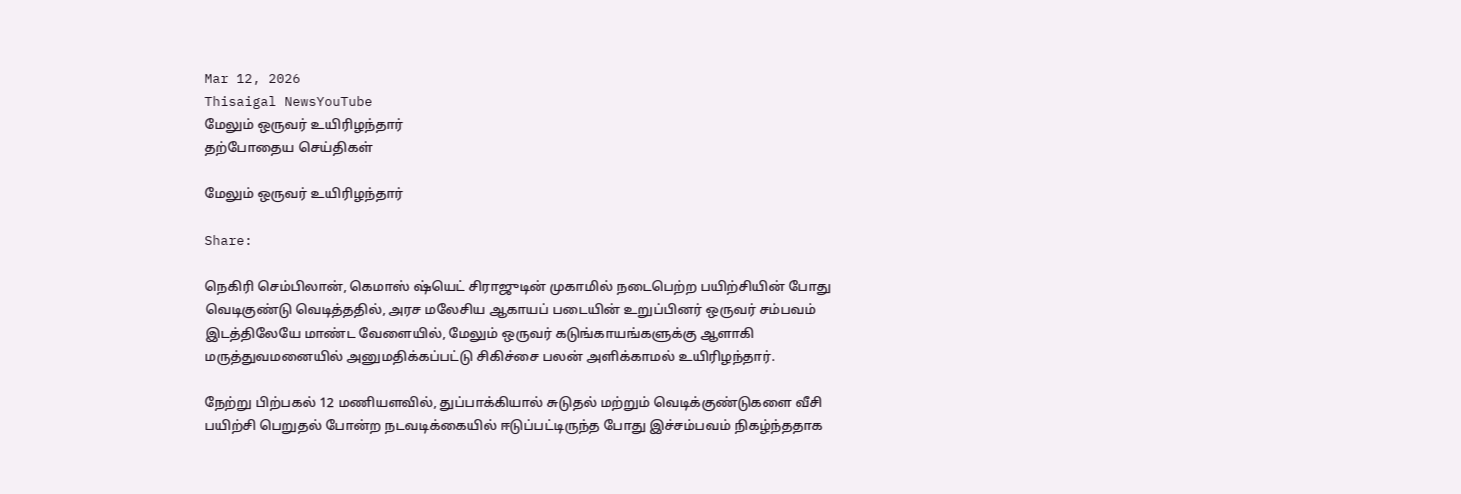Mar 12, 2026
Thisaigal NewsYouTube
மேலும் ஒருவர் உயிரிழந்தார்
தற்போதைய செய்திகள்

மேலும் ஒருவர் உயிரிழந்தார்

Share:

நெகிரி செம்பிலான், கெமாஸ் ஷ்யெட் சிராஜுடின் முகாமில் நடைபெற்ற பயிற்சியின் போது வெடிகுண்டு வெடித்ததில், அரச மலேசிய ஆகாயப் படையின் உறுப்பினர் ஒருவர் சம்பவம் இடத்திலேயே மாண்ட வேளையில், மேலும் ஒருவர் கடுங்காயங்களுக்கு ஆளாகி மருத்துவமனையில் அனுமதிக்கப்பட்டு சிகிச்சை பலன் அளிக்காமல் உயிரிழந்தார்.

நேற்று பிற்பகல் 12 மணியளவில், துப்பாக்கியால் சுடுதல் மற்றும் வெடிக்குண்டுகளை வீசி பயிற்சி பெறுதல் போன்ற நடவடிக்கையில் ஈடுப்பட்டிருந்த போது இச்சம்பவம் நிகழ்ந்ததாக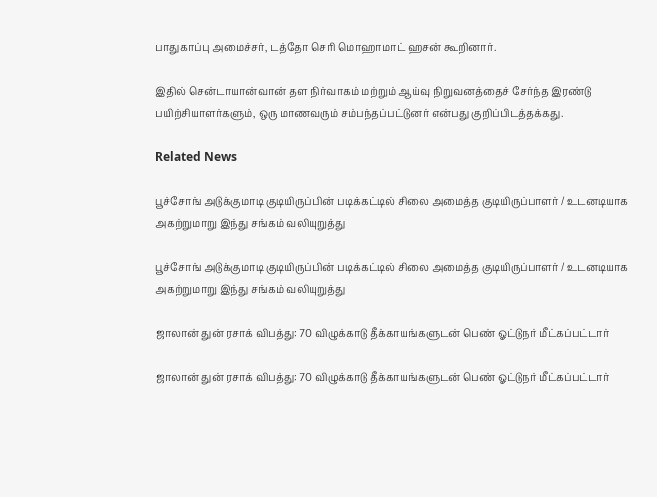பாதுகாப்பு அமைச்சர், டத்தோ செரி மொஹாமாட் ஹசன் கூறினார்.

இதில் சென்டாயான்வான் தள நிர்வாகம் மற்றும் ஆய்வு நிறுவனத்தைச் சேர்ந்த இரண்டு பயிற்சியாளர்களும், ஒரு மாணவரும் சம்பந்தப்பட்டுனர் என்பது குறிப்பிடத்தக்கது.

Related News

பூச்சோங் அடுக்குமாடி குடியிருப்பின் படிக்கட்டில் சிலை அமைத்த குடியிருப்பாளர் / உடனடியாக அகற்றுமாறு இந்து சங்கம் வலியுறுத்து

பூச்சோங் அடுக்குமாடி குடியிருப்பின் படிக்கட்டில் சிலை அமைத்த குடியிருப்பாளர் / உடனடியாக அகற்றுமாறு இந்து சங்கம் வலியுறுத்து

ஜாலான் துன் ரசாக் விபத்து: 70 விழுக்காடு தீக்காயங்களுடன் பெண் ஓட்டுநர் மீட்கப்பட்டார்

ஜாலான் துன் ரசாக் விபத்து: 70 விழுக்காடு தீக்காயங்களுடன் பெண் ஓட்டுநர் மீட்கப்பட்டார்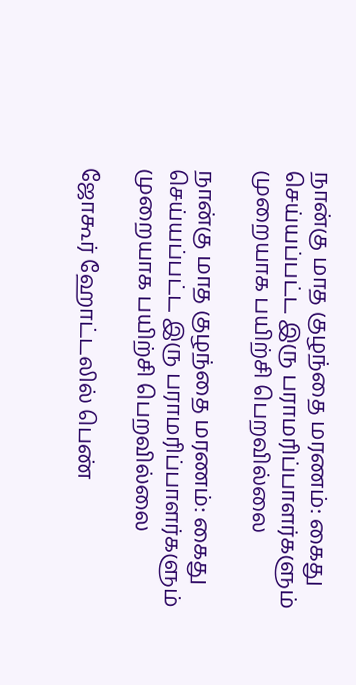நான்கு மாத குழந்தை மரணம்: கைது செய்யப்பட்ட இரு பராமரிப்பாளர்களும் முறையாக பயிற்சி பெறவில்லை

நான்கு மாத குழந்தை மரணம்: கைது செய்யப்பட்ட இரு பராமரிப்பாளர்களும் முறையாக பயிற்சி பெறவில்லை

ஜோகூர் ஹோட்டலில் பெண்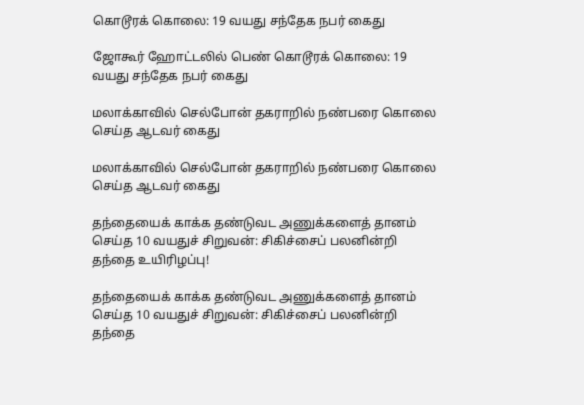கொடூரக் கொலை: 19 வயது சந்தேக நபர் கைது

ஜோகூர் ஹோட்டலில் பெண் கொடூரக் கொலை: 19 வயது சந்தேக நபர் கைது

மலாக்காவில் செல்போன் தகராறில் நண்பரை கொலை செய்த ஆடவர் கைது

மலாக்காவில் செல்போன் தகராறில் நண்பரை கொலை செய்த ஆடவர் கைது

தந்தையைக் காக்க தண்டுவட அணுக்களைத் தானம் செய்த 10 வயதுச் சிறுவன்: சிகிச்சைப் பலனின்றி தந்தை உயிரிழப்பு!

தந்தையைக் காக்க தண்டுவட அணுக்களைத் தானம் செய்த 10 வயதுச் சிறுவன்: சிகிச்சைப் பலனின்றி தந்தை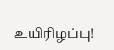உயிரிழப்பு!